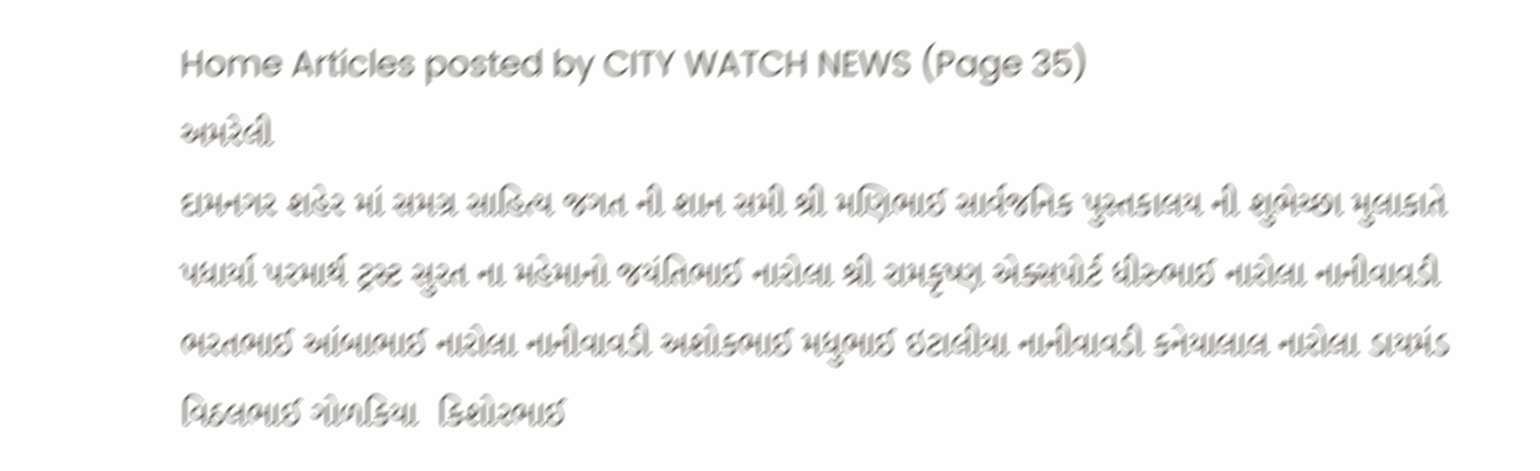Home Articles posted by CITY WATCH NEWS (Page 35)
અમરેલી
દામનગર શહેર માં સમગ્ર સાહિત્ય જગત ની શાન સમી શ્રી મણિભાઈ સાર્વજનિક પુસ્તકાલય ની શુભેચ્છા મુલાકાતે પધાર્યા પરમાર્થ ટ્રસ્ટ સુરત ના મહેમાનો જયંતિભાઈ નારોલા શ્રી રામકૃષ્ણ એક્સપોર્ટ ધીરુભાઈ નારોલા નાનીવાવડી ભરતભાઈ આંબાભાઈ નારોલા નાનીવાવડી અશોકભાઈ મધુભાઈ ઇટાલીયા નાનીવાવડી કનેયાલાલ નારોલા ડાયમંડ વિઠલભાઈ ગોળકિયા  કિશોરભાઈ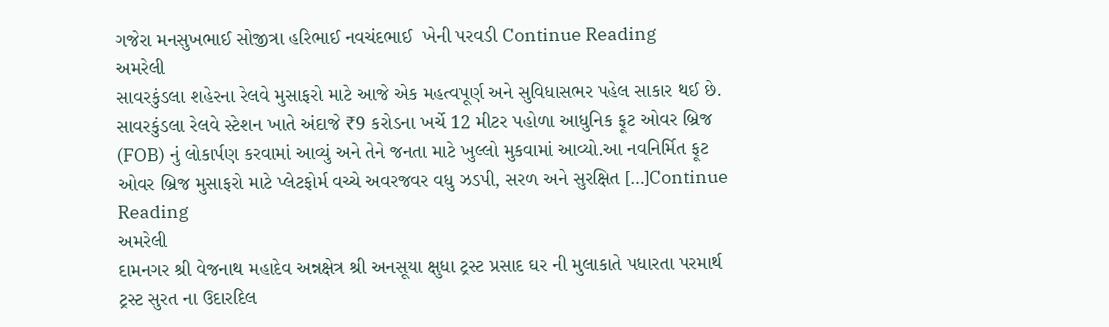ગજેરા મનસુખભાઈ સોજીત્રા હરિભાઈ નવચંદભાઈ  ખેની પરવડી Continue Reading
અમરેલી
સાવરકુંડલા શહેરના રેલવે મુસાફરો માટે આજે એક મહત્વપૂર્ણ અને સુવિધાસભર પહેલ સાકાર થઈ છે. સાવરકુંડલા રેલવે સ્ટેશન ખાતે અંદાજે ₹9 કરોડના ખર્ચે 12 મીટર પહોળા આધુનિક ફૂટ ઓવર બ્રિજ (FOB) નું લોકાર્પણ કરવામાં આવ્યું અને તેને જનતા માટે ખુલ્લો મુકવામાં આવ્યો.આ નવનિર્મિત ફૂટ ઓવર બ્રિજ મુસાફરો માટે પ્લેટફોર્મ વચ્ચે અવરજવર વધુ ઝડપી, સરળ અને સુરક્ષિત […]Continue Reading
અમરેલી
દામનગર શ્રી વેજનાથ મહાદેવ અન્નક્ષેત્ર શ્રી અનસૂયા ક્ષુધા ટ્રસ્ટ પ્રસાદ ઘર ની મુલાકાતે પધારતા પરમાર્થ ટ્રસ્ટ સુરત ના ઉદારદિલ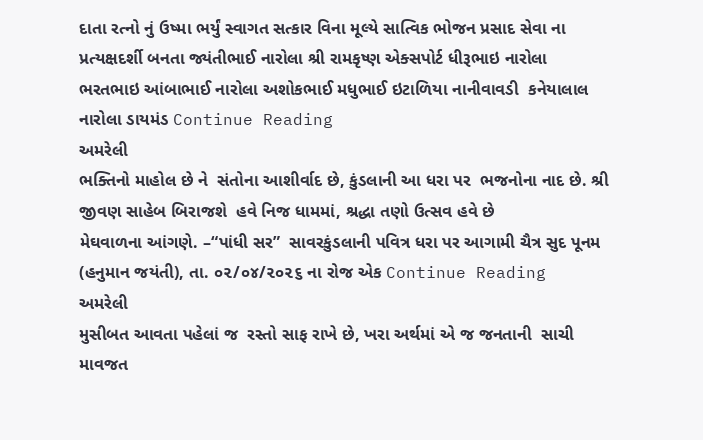દાતા રત્નો નું ઉષ્મા ભર્યું સ્વાગત સત્કાર વિના મૂલ્યે સાત્વિક ભોજન પ્રસાદ સેવા ના પ્રત્યક્ષદર્શી બનતા જ્યંતીભાઈ નારોલા શ્રી રામકૃષ્ણ એક્સપોર્ટ ધીરૂભાઇ નારોલા ભરતભાઇ આંબાભાઈ નારોલા અશોકભાઈ મધુભાઈ ઇટાળિયા નાનીવાવડી  કનેયાલાલ નારોલા ડાયમંડ Continue Reading
અમરેલી
ભક્તિનો માહોલ છે ને  સંતોના આશીર્વાદ છે, કુંડલાની આ ધરા પર  ભજનોના નાદ છે. શ્રી જીવણ સાહેબ બિરાજશે  હવે નિજ ધામમાં, શ્રદ્ધા તણો ઉત્સવ હવે છે                    મેઘવાળના આંગણે. –“પાંધી સર”  સાવરકુંડલાની પવિત્ર ધરા પર આગામી ચૈત્ર સુદ પૂનમ (હનુમાન જયંતી), તા. ૦૨/૦૪/૨૦૨૬ ના રોજ એક Continue Reading
અમરેલી
મુસીબત આવતા પહેલાં જ  રસ્તો સાફ રાખે છે, ખરા અર્થમાં એ જ જનતાની  સાચી માવજત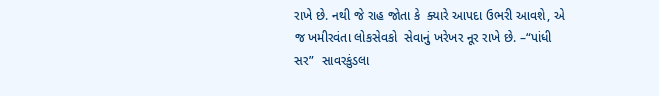રાખે છે. નથી જે રાહ જોતા કે  ક્યારે આપદા ઉભરી આવશે, એ જ ખમીરવંતા લોકસેવકો  સેવાનું ખરેખર નૂર રાખે છે. –“પાંધી સર”  સાવરકુંડલા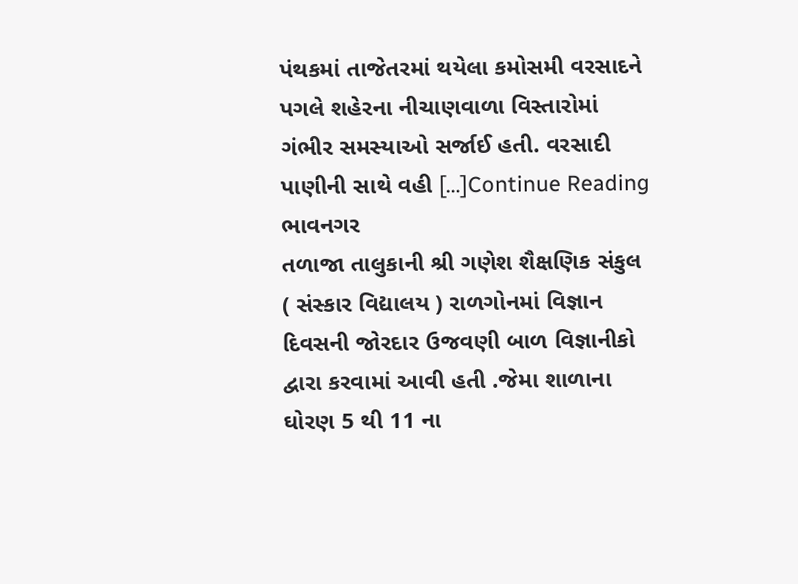પંથકમાં તાજેતરમાં થયેલા કમોસમી વરસાદને પગલે શહેરના નીચાણવાળા વિસ્તારોમાં ગંભીર સમસ્યાઓ સર્જાઈ હતી. વરસાદી પાણીની સાથે વહી […]Continue Reading
ભાવનગર
તળાજા તાલુકાની શ્રી ગણેશ શૈક્ષણિક સંકુલ ( સંસ્કાર વિદ્યાલય ) રાળગોનમાં વિજ્ઞાન દિવસની જોરદાર ઉજવણી બાળ વિજ્ઞાનીકો દ્વારા કરવામાં આવી હતી .જેમા શાળાના ઘોરણ 5 થી 11 ના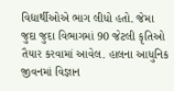વિદ્યાર્થીઓએ ભાગ લીધો હતો. જેમા જુદા જુદા વિભાગમાં 90 જેટલી કૃતિઓ તૈયાર કરવામાં આવેલ. હાલના આધુનિક જીવનમાં વિજ્ઞાન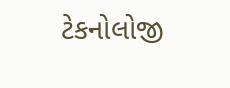ટેકનોલોજી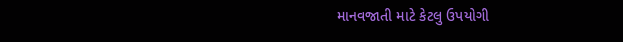માનવજાતી માટે કેટલુ ઉપયોગી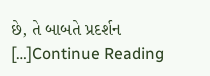છે, તે બાબતે પ્રદર્શન […]Continue Reading